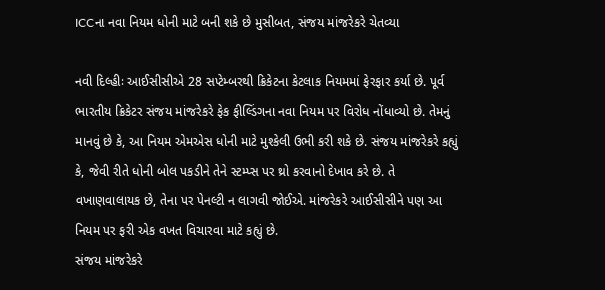ICCના નવા નિયમ ધોની માટે બની શકે છે મુસીબત, સંજય માંજરેકરે ચેતવ્યા

નવી દિલ્હીઃ આઈસીસીએ 28 સપ્ટેમ્બરથી ક્રિકેટના કેટલાક નિયમમાં ફેરફાર કર્યા છે. પૂર્વ ભારતીય ક્રિકેટર સંજય માંજરેકરે ફેક ફીલ્ડિંગના નવા નિયમ પર વિરોધ નોંધાવ્યો છે. તેમનું માનવું છે કે, આ નિયમ એમએસ ધોની માટે મુશ્કેલી ઉભી કરી શકે છે. સંજય માંજરેકરે કહ્યું કે, જેવી રીતે ધોની બોલ પકડીને તેને સ્ટમ્પ્સ પર થ્રો કરવાનો દેખાવ કરે છે. તે વખાણવાલાયક છે, તેના પર પેનલ્ટી ન લાગવી જોઈએ. માંજરેકરે આઈસીસીને પણ આ નિયમ પર ફરી એક વખત વિચારવા માટે કહ્યું છે.
સંજય માંજરેકરે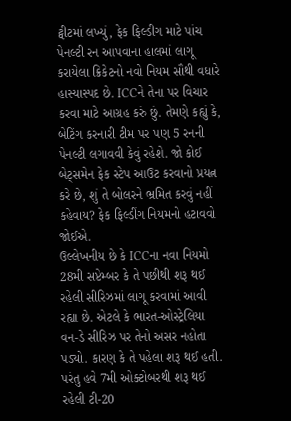ટ્વીટમાં લખ્યું, ફેક ફિલ્ડીગ માટે પાંચ પેનલ્ટી રન આપવાના હાલમાં લાગૂ કરાયેલા ક્રિકેટનો નવો નિયમ સૌથી વધારે હાસ્યાસ્પદ છે. ICCને તેના પર વિચાર કરવા માટે આગ્રહ કરું છું. તેમણે કહ્યું કે, બેટિંગ કરનારી ટીમ પર પણ 5 રનની પેનલ્ટી લગાવવી કેવું રહેશે. જો કોઈ બેટ્સમેન ફેક સ્ટેપ આઉટ કરવાનો પ્રયત્ન કરે છે, શું તે બોલરને ભ્રમિત કરવું નહીં કહેવાય? ફેક ફિલ્ડીંગ નિયમનો હટાવવો જોઈએ.
ઉલ્લેખનીય છે કે ICCના નવા નિયમો 28મી સપ્ટેમ્બર કે તે પછીથી શરૂ થઈ રહેલી સીરિઝમાં લાગૂ કરવામાં આવી રહ્યા છે. એટલે કે ભારત-ઓસ્ટ્રેલિયા વન-ડે સીરિઝ પર તેનો અસર નહોતા પડ્યો. કારણ કે તે પહેલા શરૂ થઈ હતી. પરંતુ હવે 7મી ઓક્ટોબરથી શરૂ થઈ રહેલી ટી-20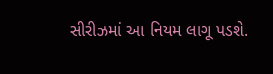સીરીઝમાં આ નિયમ લાગૂ પડશે.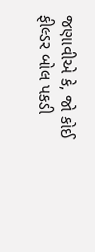જણાવીએ કે, જો કોઈ ફીલ્ડર બોલ પકડી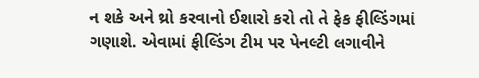ન શકે અને થ્રો કરવાનો ઈશારો કરો તો તે ફેક ફીલ્ડિંગમાં ગણાશે. એવામાં ફીલ્ડિંગ ટીમ પર પેનલ્ટી લગાવીને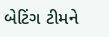બેટિંગ ટીમને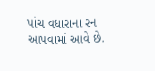પાંચ વધારાના રન આપવામાં આવે છે.